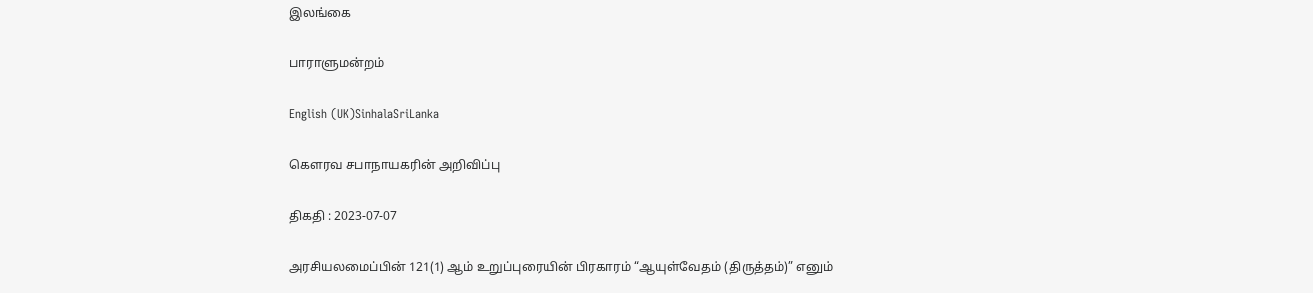இலங்கை

பாராளுமன்றம்

English (UK)SinhalaSriLanka

கௌரவ சபாநாயகரின் அறிவிப்பு

திகதி : 2023-07-07

அரசியலமைப்பின் 121(1) ஆம் உறுப்புரையின் பிரகாரம் “ஆயுள்வேதம் (திருத்தம்)” எனும்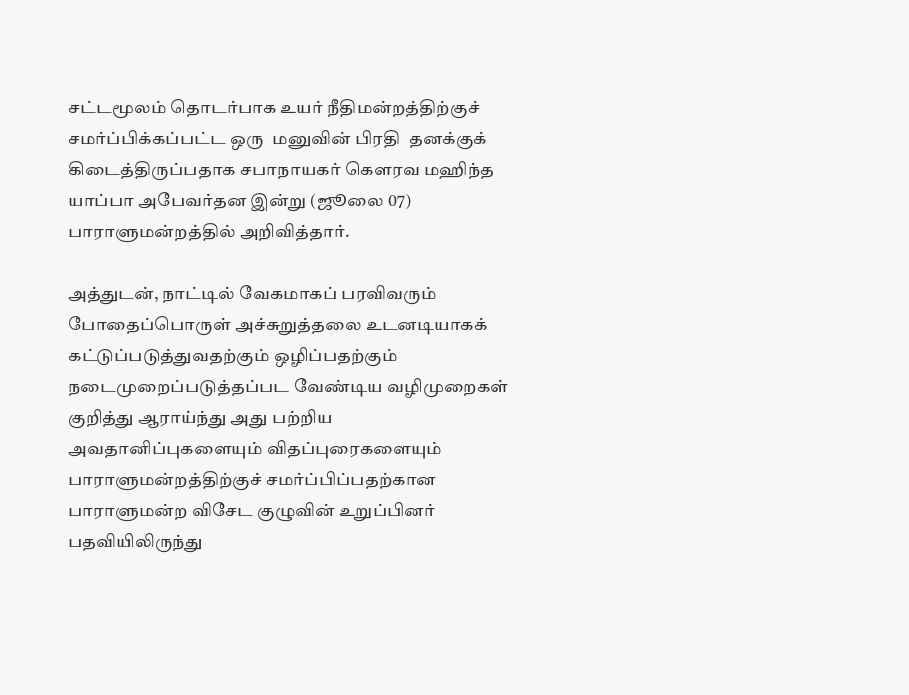சட்டமூலம் தொடர்பாக உயர் நீதிமன்றத்திற்குச் சமர்ப்பிக்கப்பட்ட ஒரு  மனுவின் பிரதி  தனக்குக் கிடைத்திருப்பதாக சபாநாயகர் கௌரவ மஹிந்த யாப்பா அபேவர்தன இன்று (ஜூலை 07) பாராளுமன்றத்தில் அறிவித்தார்.

அத்துடன், நாட்டில் வேகமாகப் பரவிவரும் போதைப்பொருள் அச்சுறுத்தலை உடனடியாகக் கட்டுப்படுத்துவதற்கும் ஒழிப்பதற்கும் நடைமுறைப்படுத்தப்பட வேண்டிய வழிமுறைகள் குறித்து ஆராய்ந்து அது பற்றிய அவதானிப்புகளையும் விதப்புரைகளையும் பாராளுமன்றத்திற்குச் சமர்ப்பிப்பதற்கான பாராளுமன்ற விசேட குழுவின் உறுப்பினர் பதவியிலிருந்து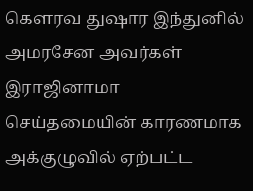கௌரவ துஷார இந்துனில் அமரசேன அவர்கள் இராஜினாமா செய்தமையின் காரணமாக அக்குழுவில் ஏற்பட்ட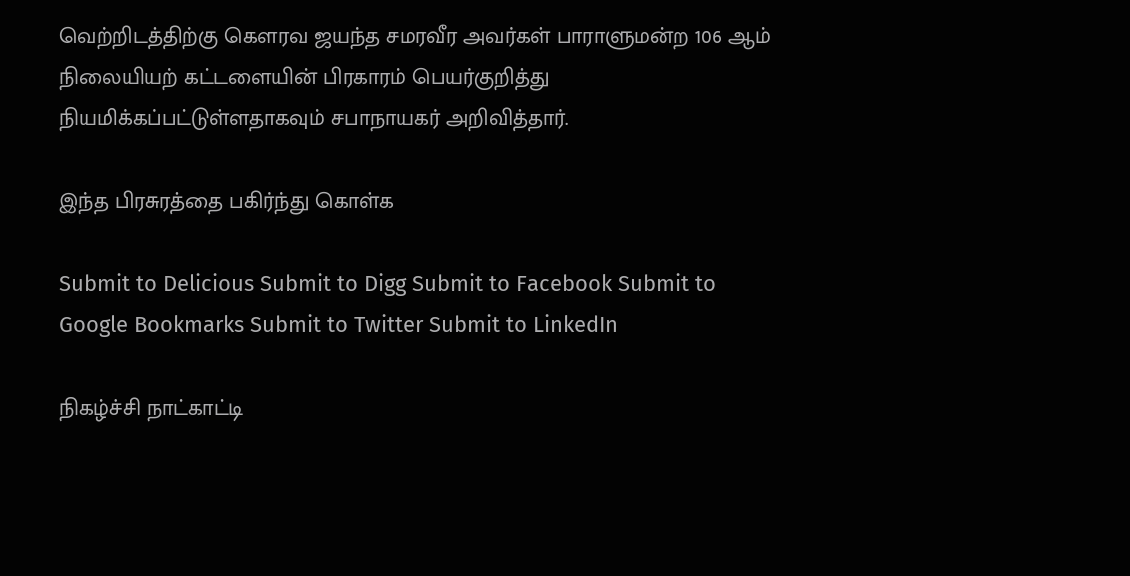வெற்றிடத்திற்கு கௌரவ ஜயந்த சமரவீர அவர்கள் பாராளுமன்ற 106 ஆம் நிலையியற் கட்டளையின் பிரகாரம் பெயர்குறித்து நியமிக்கப்பட்டுள்ளதாகவும் சபாநாயகர் அறிவித்தார்.

இந்த பிரசுரத்தை பகிர்ந்து கொள்க

Submit to Delicious Submit to Digg Submit to Facebook Submit to Google Bookmarks Submit to Twitter Submit to LinkedIn

நிகழ்ச்சி நாட்காட்டி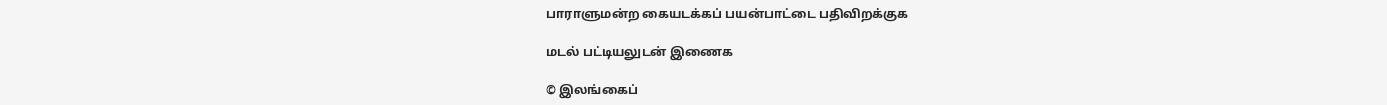பாராளுமன்ற கையடக்கப் பயன்பாட்டை பதிவிறக்குக

மடல் பட்டியலுடன் இணைக

© இலங்கைப்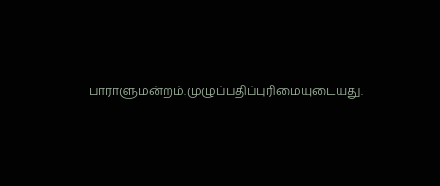பாராளுமன்றம்.முழுப்பதிப்புரிமையுடையது.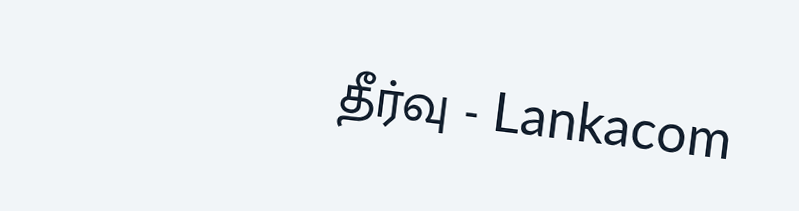தீர்வு - Lankacom